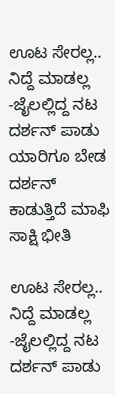ಊಟ ಸೇರಲ್ಲ.. ನಿದ್ದೆ ಮಾಡಲ್ಲ -ಜೈಲಲ್ಲಿದ್ದ ನಟ ದರ್ಶನ್ ಪಾಡು ಯಾರಿಗೂ ಬೇಡ
ದರ್ಶನ್ ಕಾಡುತ್ತಿದೆ ಮಾಫಿ ಸಾಕ್ಷಿ ಭೀತಿ

ಊಟ ಸೇರಲ್ಲ.. ನಿದ್ದೆ ಮಾಡಲ್ಲ -ಜೈಲಲ್ಲಿದ್ದ ನಟ ದರ್ಶನ್ ಪಾಡು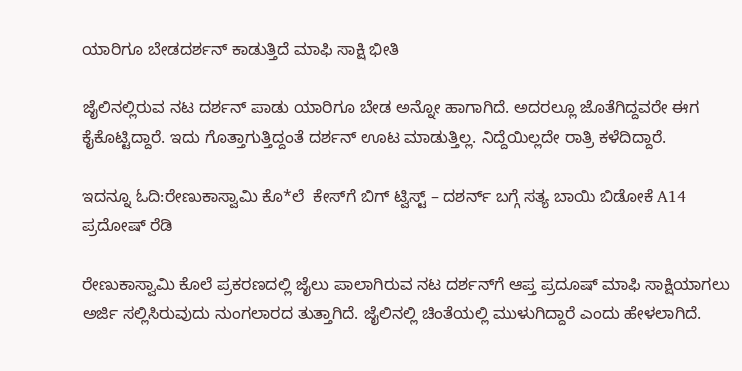ಯಾರಿಗೂ ಬೇಡದರ್ಶನ್ ಕಾಡುತ್ತಿದೆ ಮಾಫಿ ಸಾಕ್ಷಿ ಭೀತಿ

ಜೈಲಿನಲ್ಲಿರುವ ನಟ ದರ್ಶನ್ ಪಾಡು ಯಾರಿಗೂ ಬೇಡ ಅನ್ನೋ ಹಾಗಾಗಿದೆ. ಅದರಲ್ಲೂ ಜೊತೆಗಿದ್ದವರೇ ಈಗ ಕೈಕೊಟ್ಟಿದ್ದಾರೆ. ಇದು ಗೊತ್ತಾಗುತ್ತಿದ್ದಂತೆ ದರ್ಶನ್ ಊಟ ಮಾಡುತ್ತಿಲ್ಲ. ನಿದ್ದೆಯಿಲ್ಲದೇ ರಾತ್ರಿ ಕಳೆದಿದ್ದಾರೆ.

ಇದನ್ನೂ ಓದಿ:ರೇಣುಕಾಸ್ವಾಮಿ ಕೊ*ಲೆ  ಕೇಸ್‌ಗೆ ಬಿಗ್ ಟ್ವಿಸ್ಟ್ – ದಶರ್ನ್ ಬಗ್ಗೆ ಸತ್ಯ ಬಾಯಿ ಬಿಡೋಕೆ A14 ಪ್ರದೋಷ್ ರೆಡಿ

ರೇಣುಕಾಸ್ವಾಮಿ ಕೊಲೆ ಪ್ರಕರಣದಲ್ಲಿ ಜೈಲು ಪಾಲಾಗಿರುವ ನಟ ದರ್ಶನ್‌ಗೆ ಆಪ್ತ ಪ್ರದೂಷ್ ಮಾಫಿ ಸಾಕ್ಷಿಯಾಗಲು ಅರ್ಜಿ ಸಲ್ಲಿಸಿರುವುದು ನುಂಗಲಾರದ ತುತ್ತಾಗಿದೆ. ಜೈಲಿನಲ್ಲಿ ಚಿಂತೆಯಲ್ಲಿ ಮುಳುಗಿದ್ದಾರೆ ಎಂದು ಹೇಳಲಾಗಿದೆ.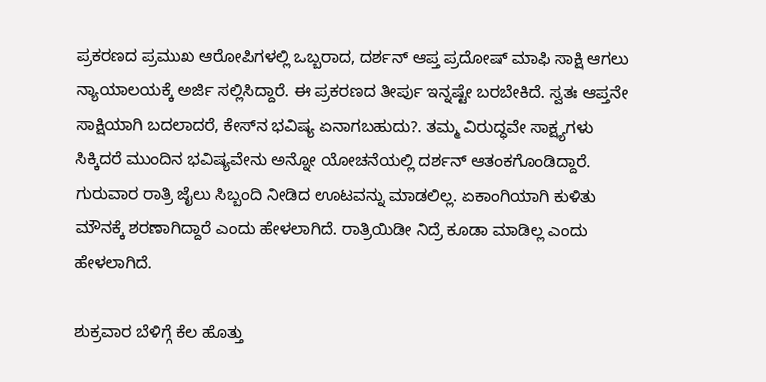ಪ್ರಕರಣದ ಪ್ರಮುಖ ಆರೋಪಿಗಳಲ್ಲಿ ಒಬ್ಬರಾದ, ದರ್ಶನ್ ಆಪ್ತ ಪ್ರದೋಷ್ ಮಾಫಿ ಸಾಕ್ಷಿ ಆಗಲು ನ್ಯಾಯಾಲಯಕ್ಕೆ ಅರ್ಜಿ ಸಲ್ಲಿಸಿದ್ದಾರೆ. ಈ ಪ್ರಕರಣದ ತೀರ್ಪು ಇನ್ನಷ್ಟೇ ಬರಬೇಕಿದೆ. ಸ್ವತಃ ಆಪ್ತನೇ ಸಾಕ್ಷಿಯಾಗಿ ಬದಲಾದರೆ, ಕೇಸ್‌ನ ಭವಿಷ್ಯ ಏನಾಗಬಹುದು?. ತಮ್ಮ ವಿರುದ್ಧವೇ ಸಾಕ್ಷ್ಯಗಳು ಸಿಕ್ಕಿದರೆ ಮುಂದಿನ ಭವಿಷ್ಯವೇನು ಅನ್ನೋ ಯೋಚನೆಯಲ್ಲಿ ದರ್ಶನ್ ಆತಂಕಗೊಂಡಿದ್ದಾರೆ. ಗುರುವಾರ ರಾತ್ರಿ ಜೈಲು ಸಿಬ್ಬಂದಿ ನೀಡಿದ ಊಟವನ್ನು ಮಾಡಲಿಲ್ಲ. ಏಕಾಂಗಿಯಾಗಿ ಕುಳಿತು ಮೌನಕ್ಕೆ ಶರಣಾಗಿದ್ದಾರೆ ಎಂದು ಹೇಳಲಾಗಿದೆ. ರಾತ್ರಿಯಿಡೀ ನಿದ್ರೆ ಕೂಡಾ ಮಾಡಿಲ್ಲ ಎಂದು ಹೇಳಲಾಗಿದೆ.

ಶುಕ್ರವಾರ ಬೆಳಿಗ್ಗೆ ಕೆಲ ಹೊತ್ತು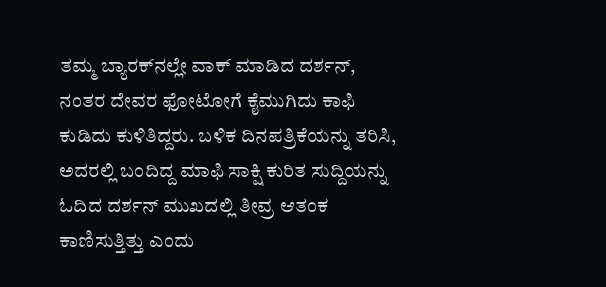ತಮ್ಮ ಬ್ಯಾರಕ್‌ನಲ್ಲೇ ವಾಕ್ ಮಾಡಿದ ದರ್ಶನ್, ನಂತರ ದೇವರ ಫೋಟೋಗೆ ಕೈಮುಗಿದು ಕಾಫಿ ಕುಡಿದು ಕುಳಿತಿದ್ದರು. ಬಳಿಕ ದಿನಪತ್ರಿಕೆಯನ್ನು ತರಿಸಿ, ಅದರಲ್ಲಿ ಬಂದಿದ್ದ ಮಾಫಿ ಸಾಕ್ಷಿ ಕುರಿತ ಸುದ್ದಿಯನ್ನು ಓದಿದ ದರ್ಶನ್ ಮುಖದಲ್ಲಿ ತೀವ್ರ ಆತಂಕ ಕಾಣಿಸುತ್ತಿತ್ತು ಎಂದು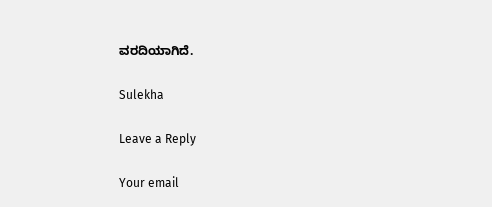ವರದಿಯಾಗಿದೆ.

Sulekha

Leave a Reply

Your email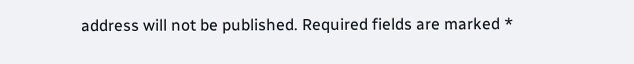address will not be published. Required fields are marked *